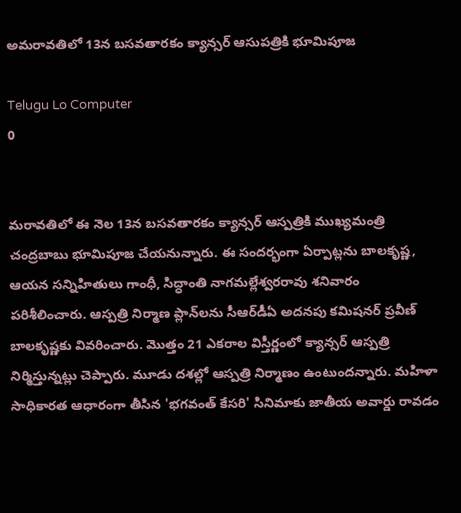అమరావతిలో 13న బసవతారకం క్యాన్సర్‌ ఆసుపత్రికి భూమిపూజ

Telugu Lo Computer
0


మరావతిలో ఈ నెల 13న బసవతారకం క్యాన్సర్‌ ఆస్పత్రికి ముఖ్యమంత్రి చంద్రబాబు భూమిపూజ చేయనున్నారు. ఈ సందర్భంగా ఏర్పాట్లను బాలకృష్ణ, ఆయన సన్నిహితులు గాంధీ, సిద్ధాంతి నాగమల్లేశ్వరరావు శనివారం పరిశీలించారు. ఆస్పత్రి నిర్మాణ ప్లాన్‌లను సీఆర్‌డీఏ అదనపు కమిషనర్ ప్రవీణ్ బాలకృష్ణకు వివరించారు. మొత్తం 21 ఎకరాల విస్తీర్ణంలో క్యాన్సర్ ఆస్పత్రి నిర్మిస్తున్నట్లు చెప్పారు. మూడు దశల్లో ఆస్పత్రి నిర్మాణం ఉంటుందన్నారు. మహిళా సాధికారత ఆధారంగా తీసిన 'భగవంత్‌ కేసరి' సినిమాకు జాతీయ అవార్డు రావడం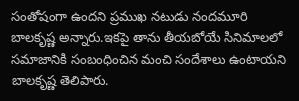సంతోషంగా ఉందని ప్రముఖ నటుడు నందమూరి బాలకృష్ణ అన్నారు.ఇకపై తాను తీయబోయే సినిమాలలో సమాజానికి సంబంధించిన మంచి సందేశాలు ఉంటాయని బాలకృష్ణ తెలిపారు.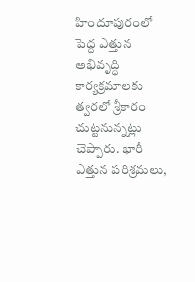హిందూపురంలో పెద్ద ఎత్తున అభివృద్ధి కార్యక్రమాలకు త్వరలో శ్రీకారం చుట్టనున్నట్లు చెప్పారు. భారీ ఎత్తున పరిశ్రమలు,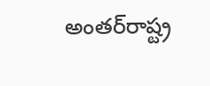అంతర్‌రాష్ట్ర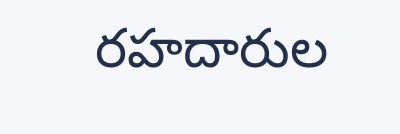రహదారుల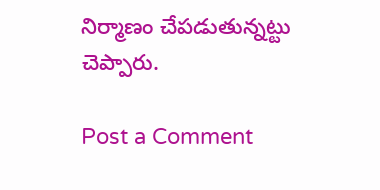నిర్మాణం చేపడుతున్నట్టు చెప్పారు.

Post a Comment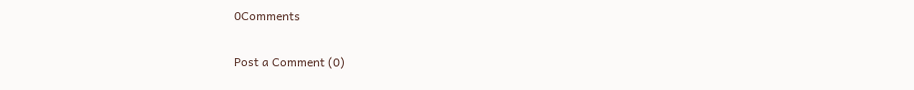0Comments

Post a Comment (0)